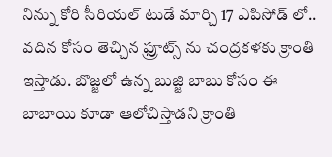నిన్ను కోరి సీరియల్ టుడే మార్చి 17 ఎపిసోడ్ లో.. వదిన కోసం తెచ్చిన ఫ్రూట్స్ ను చంద్రకళకు క్రాంతి ఇస్తాడు. బొజ్జలో ఉన్న బుజ్జి బాబు కోసం ఈ బాబాయి కూడా ఆలోచిస్తాడని క్రాంతి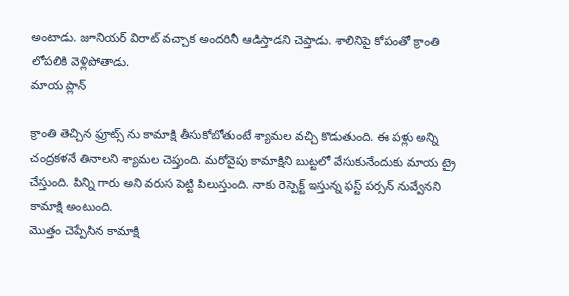అంటాడు. జూనియర్ విరాట్ వచ్చాక అందరినీ ఆడిస్తాడని చెప్తాడు. శాలినిపై కోపంతో క్రాంతి లోపలికి వెళ్లిపోతాడు.
మాయ ప్లాన్

క్రాంతి తెచ్చిన ఫ్రూట్స్ ను కామాక్షి తీసుకోబోతుంటే శ్యామల వచ్చి కొడుతుంది. ఈ పళ్లు అన్ని చంద్రకళనే తినాలని శ్యామల చెప్తుంది. మరోవైపు కామాక్షిని బుట్టలో వేసుకునేందుకు మాయ ట్రై చేస్తుంది. పిన్ని గారు అని వరుస పెట్టి పిలుస్తుంది. నాకు రెస్పెక్ట్ ఇస్తున్న ఫస్ట్ పర్సన్ నువ్వేనని కామాక్షి అంటుంది.
మొత్తం చెప్పేసిన కామాక్షి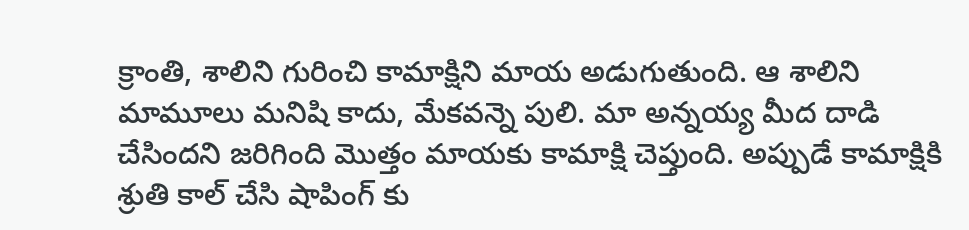క్రాంతి, శాలిని గురించి కామాక్షిని మాయ అడుగుతుంది. ఆ శాలిని మామూలు మనిషి కాదు, మేకవన్నె పులి. మా అన్నయ్య మీద దాడి చేసిందని జరిగింది మొత్తం మాయకు కామాక్షి చెప్తుంది. అప్పుడే కామాక్షికి శ్రుతి కాల్ చేసి షాపింగ్ కు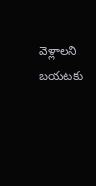వెళ్లాలని బయటకు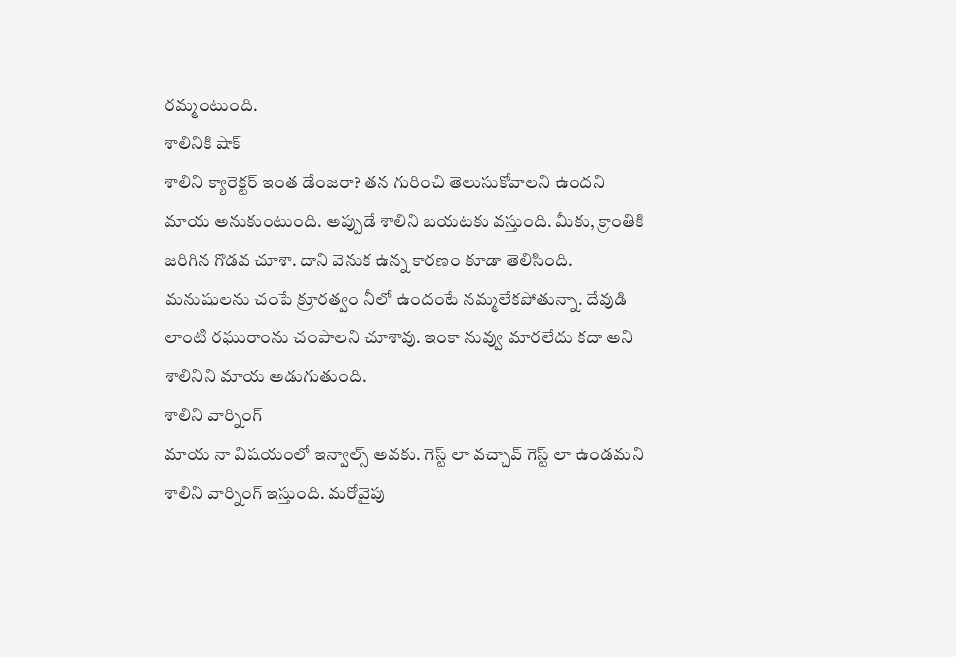రమ్మంటుంది.
శాలినికి షాక్
శాలిని క్యారెక్టర్ ఇంత డేంజరా? తన గురించి తెలుసుకోవాలని ఉందని మాయ అనుకుంటుంది. అప్పుడే శాలిని బయటకు వస్తుంది. మీకు, క్రాంతికి జరిగిన గొడవ చూశా. దాని వెనుక ఉన్న కారణం కూడా తెలిసింది. మనుషులను చంపే క్రూరత్వం నీలో ఉందంటే నమ్మలేకపోతున్నా. దేవుడి లాంటి రఘురాంను చంపాలని చూశావు. ఇంకా నువ్వు మారలేదు కదా అని శాలినిని మాయ అడుగుతుంది.
శాలిని వార్నింగ్
మాయ నా విషయంలో ఇన్వాల్స్ అవకు. గెస్ట్ లా వచ్చావ్ గెస్ట్ లా ఉండమని శాలిని వార్నింగ్ ఇస్తుంది. మరోవైపు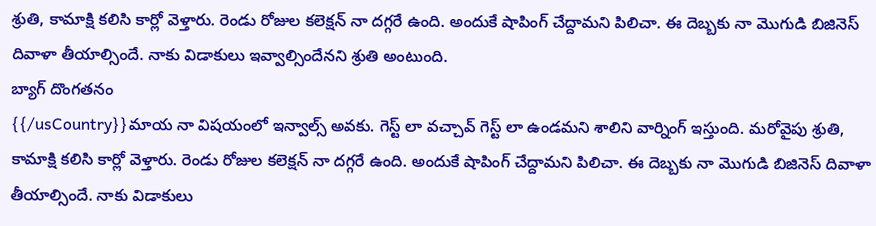శ్రుతి, కామాక్షి కలిసి కార్లో వెళ్తారు. రెండు రోజుల కలెక్షన్ నా దగ్గరే ఉంది. అందుకే షాపింగ్ చేద్దామని పిలిచా. ఈ దెబ్బకు నా మొగుడి బిజినెస్ దివాళా తీయాల్సిందే. నాకు విడాకులు ఇవ్వాల్సిందేనని శ్రుతి అంటుంది.
బ్యాగ్ దొంగతనం
{{/usCountry}}మాయ నా విషయంలో ఇన్వాల్స్ అవకు. గెస్ట్ లా వచ్చావ్ గెస్ట్ లా ఉండమని శాలిని వార్నింగ్ ఇస్తుంది. మరోవైపు శ్రుతి, కామాక్షి కలిసి కార్లో వెళ్తారు. రెండు రోజుల కలెక్షన్ నా దగ్గరే ఉంది. అందుకే షాపింగ్ చేద్దామని పిలిచా. ఈ దెబ్బకు నా మొగుడి బిజినెస్ దివాళా తీయాల్సిందే. నాకు విడాకులు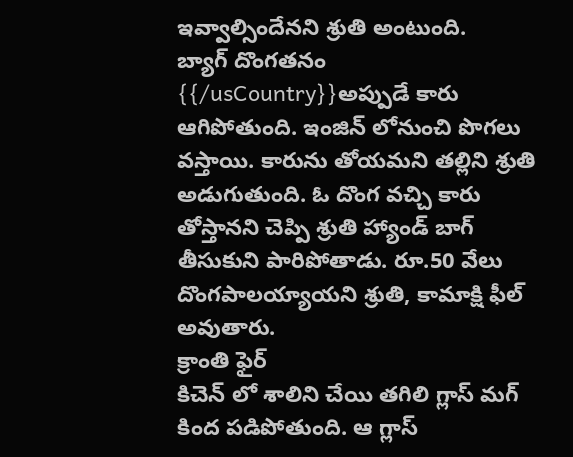ఇవ్వాల్సిందేనని శ్రుతి అంటుంది.
బ్యాగ్ దొంగతనం
{{/usCountry}}అప్పుడే కారు ఆగిపోతుంది. ఇంజిన్ లోనుంచి పొగలు వస్తాయి. కారును తోయమని తల్లిని శ్రుతి అడుగుతుంది. ఓ దొంగ వచ్చి కారు తోస్తానని చెప్పి శ్రుతి హ్యాండ్ బాగ్ తీసుకుని పారిపోతాడు. రూ.50 వేలు దొంగపాలయ్యాయని శ్రుతి, కామాక్షి ఫీల్ అవుతారు.
క్రాంతి ఫైర్
కిచెన్ లో శాలిని చేయి తగిలి గ్లాస్ మగ్ కింద పడిపోతుంది. ఆ గ్లాస్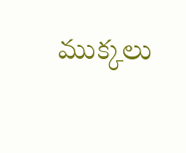ముక్కలు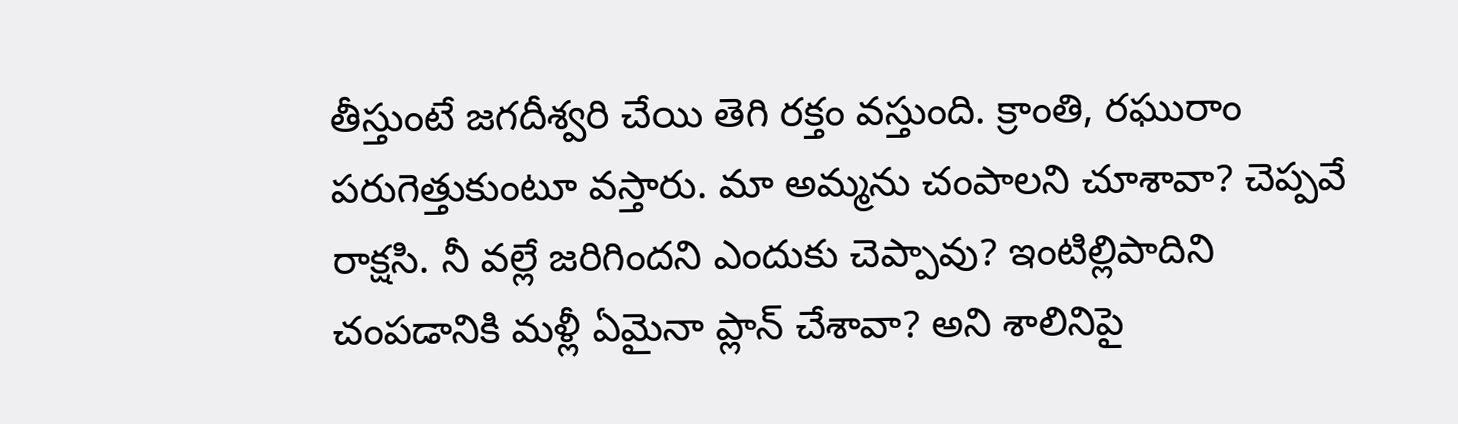తీస్తుంటే జగదీశ్వరి చేయి తెగి రక్తం వస్తుంది. క్రాంతి, రఘురాం పరుగెత్తుకుంటూ వస్తారు. మా అమ్మను చంపాలని చూశావా? చెప్పవే రాక్షసి. నీ వల్లే జరిగిందని ఎందుకు చెప్పావు? ఇంటిల్లిపాదిని చంపడానికి మళ్లీ ఏమైనా ప్లాన్ చేశావా? అని శాలినిపై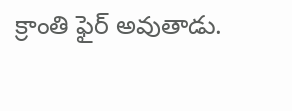క్రాంతి ఫైర్ అవుతాడు.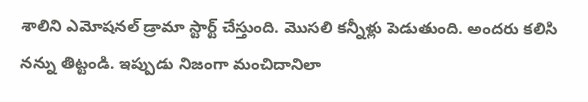శాలిని ఎమోషనల్ డ్రామా స్టార్ట్ చేస్తుంది. మొసలి కన్నీళ్లు పెడుతుంది. అందరు కలిసి నన్ను తిట్టండి. ఇప్పుడు నిజంగా మంచిదానిలా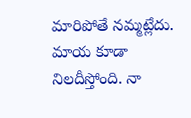మారిపోతే నమ్మట్లేదు. మాయ కూడా నిలదీస్తోంది. నా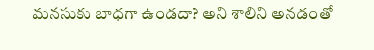మనసుకు బాధగా ఉండదా? అని శాలిని అనడంతో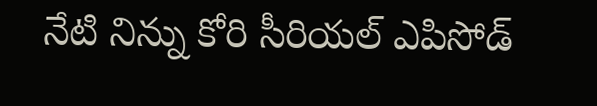నేటి నిన్ను కోరి సీరియల్ ఎపిసోడ్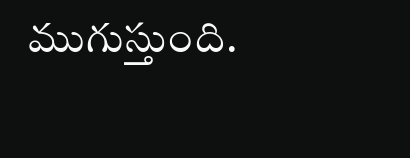ముగుస్తుంది.